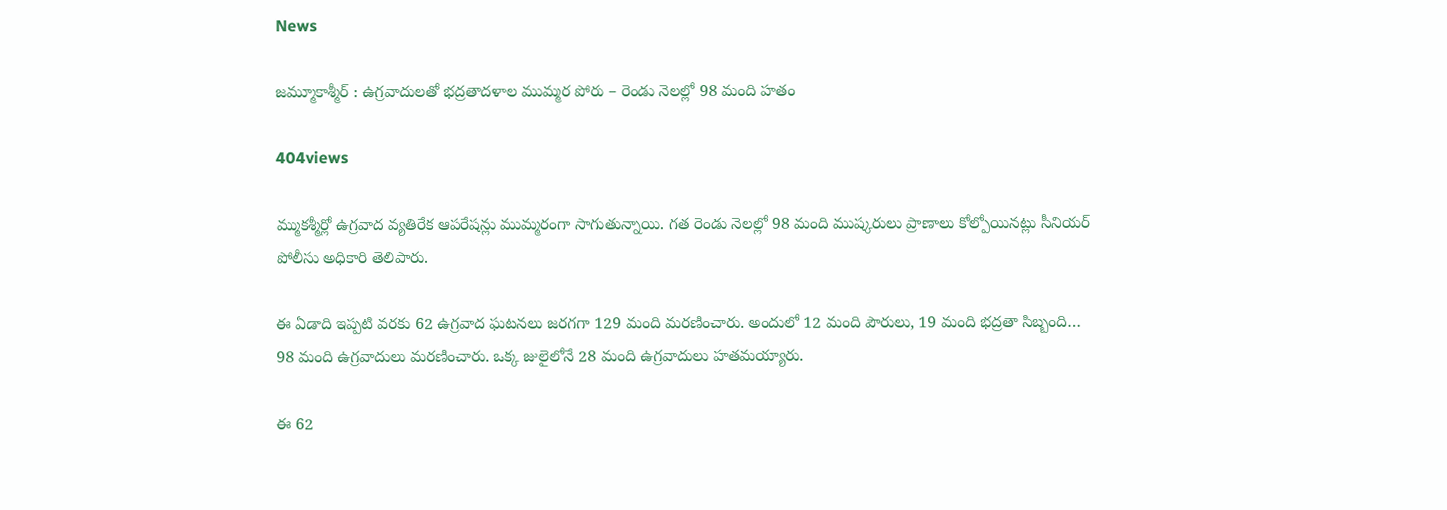News

జమ్మూకాశ్మీర్ : ఉగ్రవాదులతో భద్రతాదళాల ముమ్మర పోరు – రెండు నెలల్లో 98 మంది హతం

404views

మ్ముకశ్మీర్లో ఉగ్రవాద వ్యతిరేక ఆపరేషన్లు ముమ్మరంగా సాగుతున్నాయి. గత రెండు నెలల్లో 98 మంది ముష్కరులు ప్రాణాలు కోల్పోయినట్లు సీనియర్ పోలీసు అధికారి తెలిపారు.

ఈ ఏడాది ఇప్పటి వరకు 62 ఉగ్రవాద ఘటనలు జరగగా 129 మంది మరణించారు. అందులో 12 మంది పౌరులు, 19 మంది భద్రతా సిబ్బంది… 98 మంది ఉగ్రవాదులు మరణించారు. ఒక్క జులైలోనే 28 మంది ఉగ్రవాదులు హతమయ్యారు.

ఈ 62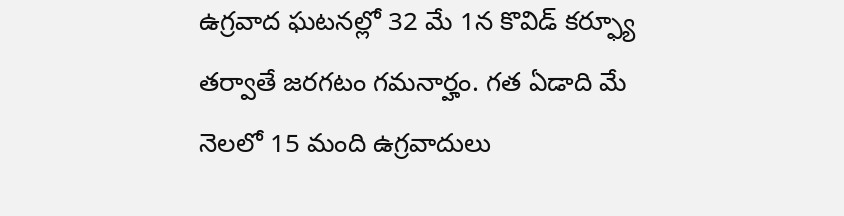ఉగ్రవాద ఘటనల్లో 32 మే 1న కొవిడ్ కర్ఫ్యూ తర్వాతే జరగటం గమనార్హం. గత ఏడాది మే నెలలో 15 మంది ఉగ్రవాదులు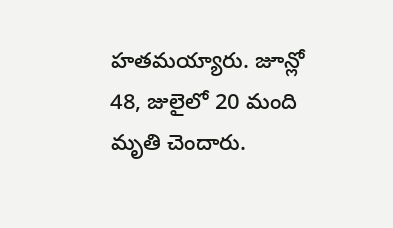హతమయ్యారు. జూన్లో 48, జులైలో 20 మంది మృతి చెందారు.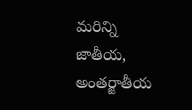మరిన్ని జాతీయ, అంతర్జాతీయ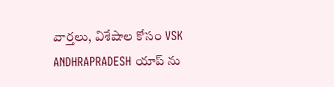వార్తలు, విశేషాల కోసం VSK ANDHRAPRADESH యాప్ ను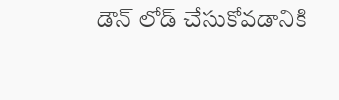డౌన్ లోడ్ చేసుకోవడానికి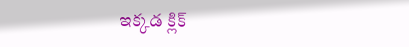ఇక్కడ క్లిక్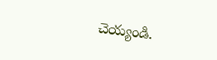చెయ్యండి.